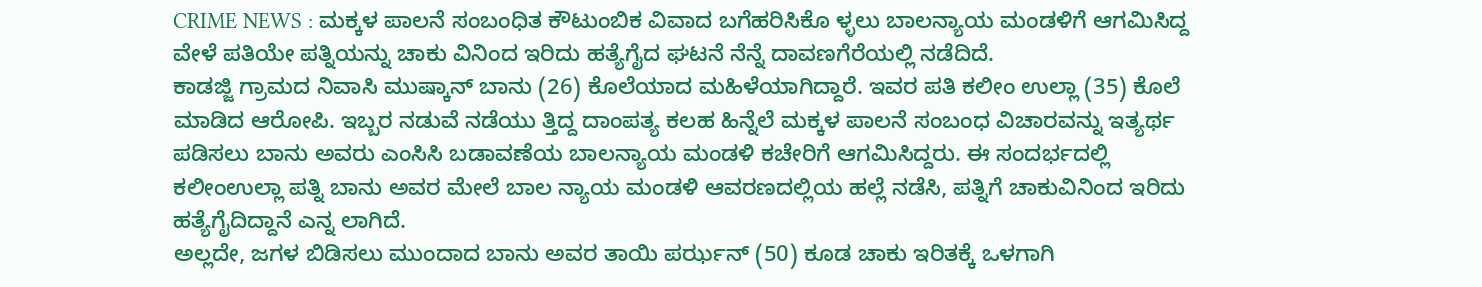CRIME NEWS : ಮಕ್ಕಳ ಪಾಲನೆ ಸಂಬಂಧಿತ ಕೌಟುಂಬಿಕ ವಿವಾದ ಬಗೆಹರಿಸಿಕೊ ಳ್ಳಲು ಬಾಲನ್ಯಾಯ ಮಂಡಳಿಗೆ ಆಗಮಿಸಿದ್ದ ವೇಳೆ ಪತಿಯೇ ಪತ್ನಿಯನ್ನು ಚಾಕು ವಿನಿಂದ ಇರಿದು ಹತ್ಯೆಗೈದ ಘಟನೆ ನೆನ್ನೆ ದಾವಣಗೆರೆಯಲ್ಲಿ ನಡೆದಿದೆ.
ಕಾಡಜ್ಜಿ ಗ್ರಾಮದ ನಿವಾಸಿ ಮುಷ್ಕಾನ್ ಬಾನು (26) ಕೊಲೆಯಾದ ಮಹಿಳೆಯಾಗಿದ್ದಾರೆ. ಇವರ ಪತಿ ಕಲೀಂ ಉಲ್ಲಾ (35) ಕೊಲೆ ಮಾಡಿದ ಆರೋಪಿ. ಇಬ್ಬರ ನಡುವೆ ನಡೆಯು ತ್ತಿದ್ದ ದಾಂಪತ್ಯ ಕಲಹ ಹಿನ್ನೆಲೆ ಮಕ್ಕಳ ಪಾಲನೆ ಸಂಬಂಧ ವಿಚಾರವನ್ನು ಇತ್ಯರ್ಥ ಪಡಿಸಲು ಬಾನು ಅವರು ಎಂಸಿಸಿ ಬಡಾವಣೆಯ ಬಾಲನ್ಯಾಯ ಮಂಡಳಿ ಕಚೇರಿಗೆ ಆಗಮಿಸಿದ್ದರು. ಈ ಸಂದರ್ಭದಲ್ಲಿ ಕಲೀಂಉಲ್ಲಾ ಪತ್ನಿ ಬಾನು ಅವರ ಮೇಲೆ ಬಾಲ ನ್ಯಾಯ ಮಂಡಳಿ ಆವರಣದಲ್ಲಿಯ ಹಲ್ಲೆ ನಡೆಸಿ, ಪತ್ನಿಗೆ ಚಾಕುವಿನಿಂದ ಇರಿದು ಹತ್ಯೆಗೈದಿದ್ದಾನೆ ಎನ್ನ ಲಾಗಿದೆ.
ಅಲ್ಲದೇ, ಜಗಳ ಬಿಡಿಸಲು ಮುಂದಾದ ಬಾನು ಅವರ ತಾಯಿ ಪರ್ಝನ್ (50) ಕೂಡ ಚಾಕು ಇರಿತಕ್ಕೆ ಒಳಗಾಗಿ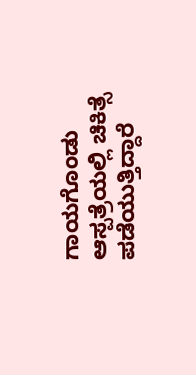ಗಾಯಗೊಂಡು ಆಸ್ಪತ್ರೆಯಲ್ಲಿ ಚಿಕಿತ್ಸೆ ಪಡೆಯುತ್ತಿದ್ದಾರೆ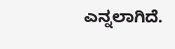ಎನ್ನಲಾಗಿದೆ.